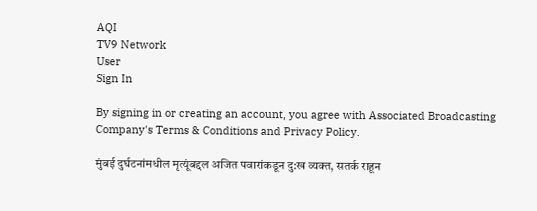AQI
TV9 Network
User
Sign In

By signing in or creating an account, you agree with Associated Broadcasting Company's Terms & Conditions and Privacy Policy.

मुंबई दुर्घटनांमधील मृत्यूंबद्दल अजित पवारांकडून दु:ख व्यक्त, सतर्क राहून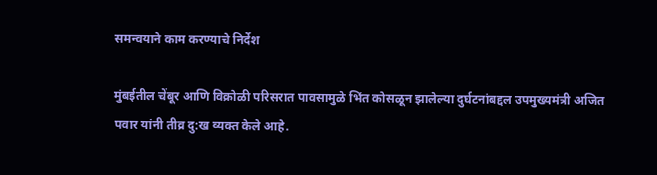समन्वयाने काम करण्याचे निर्देश

मुंबईतील चेंबूर आणि विक्रोळी परिसरात पावसामुळे भिंत कोसळून झालेल्या दुर्घटनांबद्दल उपमुख्यमंत्री अजित पवार यांनी तीव्र दु:ख व्यक्त केले आहे.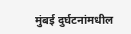मुंबई दुर्घटनांमधील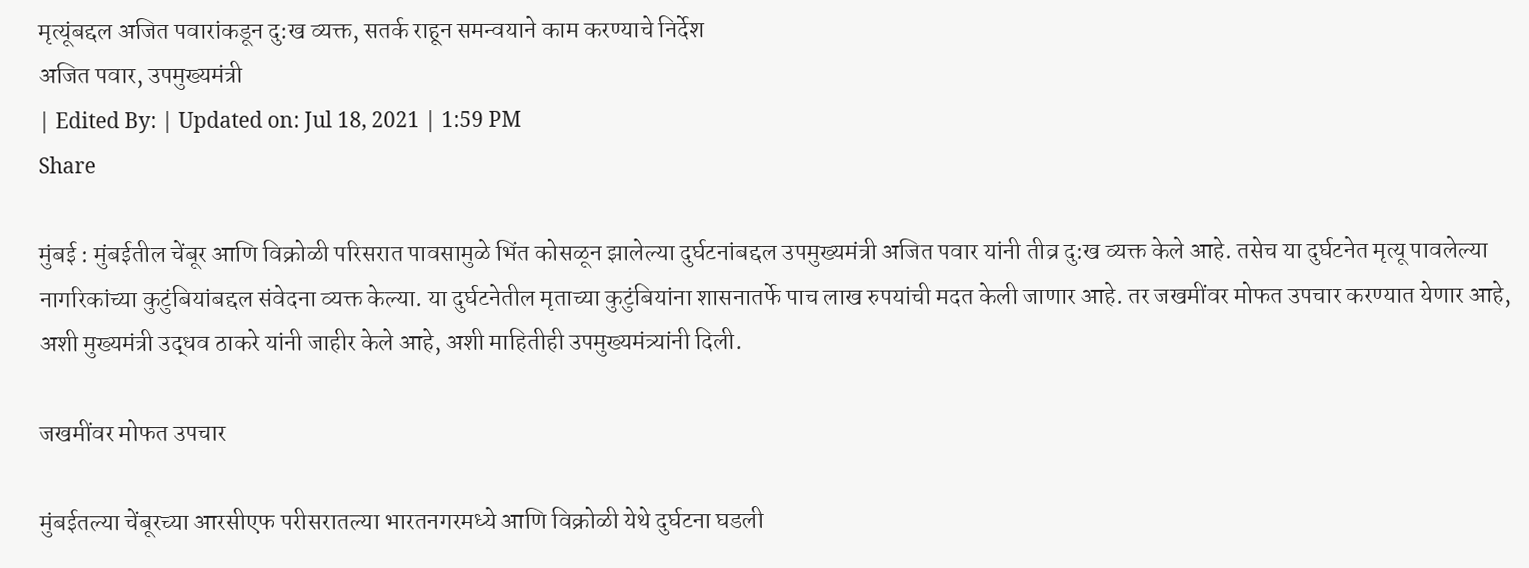मृत्यूंबद्दल अजित पवारांकडून दु:ख व्यक्त, सतर्क राहून समन्वयाने काम करण्याचे निर्देश
अजित पवार, उपमुख्यमंत्री
| Edited By: | Updated on: Jul 18, 2021 | 1:59 PM
Share

मुंबई : मुंबईतील चेंबूर आणि विक्रोळी परिसरात पावसामुळे भिंत कोसळून झालेल्या दुर्घटनांबद्दल उपमुख्यमंत्री अजित पवार यांनी तीव्र दु:ख व्यक्त केले आहे. तसेच या दुर्घटनेत मृत्यू पावलेल्या नागरिकांच्या कुटुंबियांबद्दल संवेदना व्यक्त केल्या. या दुर्घटनेतील मृताच्या कुटुंबियांना शासनातर्फे पाच लाख रुपयांची मदत केली जाणार आहे. तर जखमींवर मोफत उपचार करण्यात येणार आहे, अशी मुख्यमंत्री उद्धव ठाकरे यांनी जाहीर केले आहे, अशी माहितीही उपमुख्यमंत्र्यांनी दिली.

जखमींवर मोफत उपचार

मुंबईतल्या चेंबूरच्या आरसीएफ परीसरातल्या भारतनगरमध्ये आणि विक्रोळी येथे दुर्घटना घडली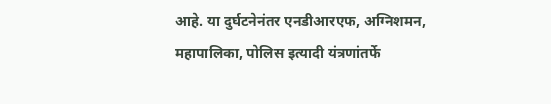आहे. या दुर्घटनेनंतर एनडीआरएफ, अग्निशमन, महापालिका, पोलिस इत्यादी यंत्रणांतर्फे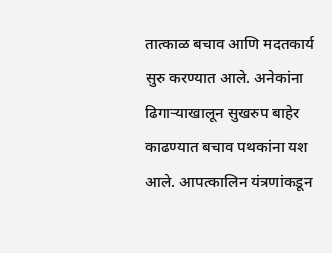तात्काळ बचाव आणि मदतकार्य सुरु करण्यात आले. अनेकांना ढिगाऱ्याखालून सुखरुप बाहेर काढण्यात बचाव पथकांना यश आले. आपत्कालिन यंत्रणांकडून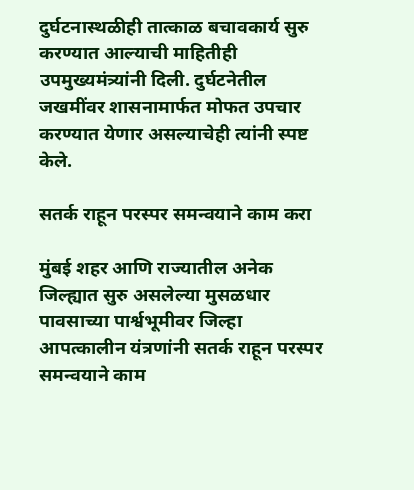दुर्घटनास्थळीही तात्काळ बचावकार्य सुरु करण्यात आल्याची माहितीही उपमुख्यमंत्र्यांनी दिली. दुर्घटनेतील जखमींवर शासनामार्फत मोफत उपचार करण्यात येणार असल्याचेही त्यांनी स्पष्ट केले.

सतर्क राहून परस्पर समन्वयाने काम करा

मुंबई शहर आणि राज्यातील अनेक जिल्ह्यात सुरु असलेल्या मुसळधार पावसाच्या पार्श्वभूमीवर जिल्हा आपत्कालीन यंत्रणांनी सतर्क राहून परस्पर समन्वयाने काम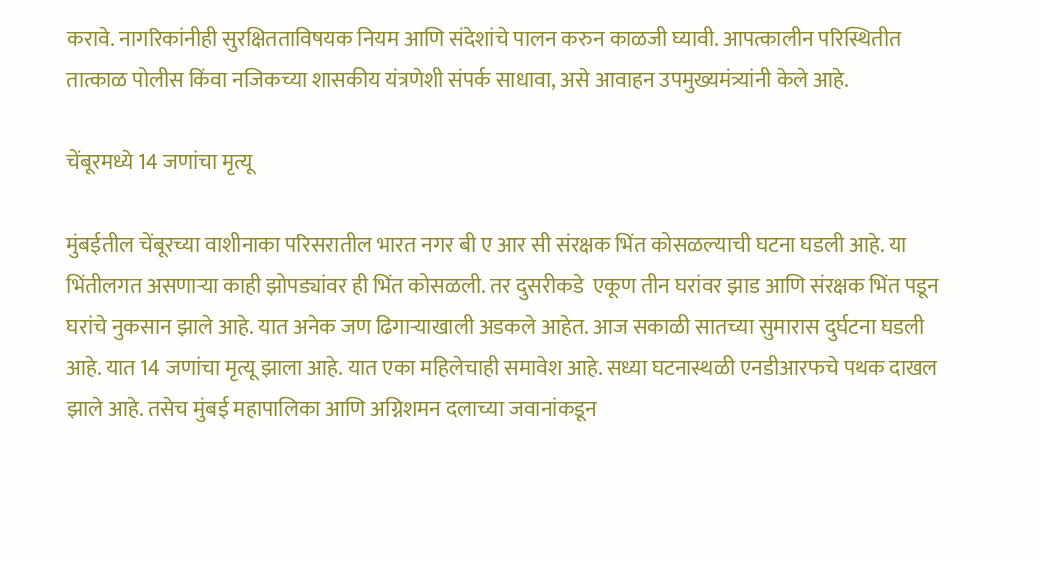करावे. नागरिकांनीही सुरक्षितताविषयक नियम आणि संदेशांचे पालन करुन काळजी घ्यावी. आपत्कालीन परिस्थितीत तात्काळ पोलीस किंवा नजिकच्या शासकीय यंत्रणेशी संपर्क साधावा, असे आवाहन उपमुख्यमंत्र्यांनी केले आहे.

चेंबूरमध्ये 14 जणांचा मृत्यू

मुंबईतील चेंबूरच्या वाशीनाका परिसरातील भारत नगर बी ए आर सी संरक्षक भिंत कोसळल्याची घटना घडली आहे. या भिंतीलगत असणाऱ्या काही झोपड्यांवर ही भिंत कोसळली. तर दुसरीकडे  एकूण तीन घरांवर झाड आणि संरक्षक भिंत पडून घरांचे नुकसान झाले आहे. यात अनेक जण ढिगाऱ्याखाली अडकले आहेत. आज सकाळी सातच्या सुमारास दुर्घटना घडली आहे. यात 14 जणांचा मृत्यू झाला आहे. यात एका महिलेचाही समावेश आहे. सध्या घटनास्थळी एनडीआरफचे पथक दाखल झाले आहे. तसेच मुंबई महापालिका आणि अग्निशमन दलाच्या जवानांकडून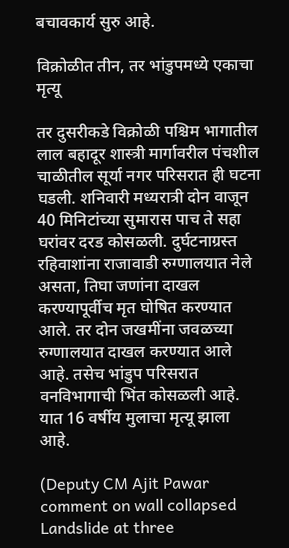बचावकार्य सुरु आहे.

विक्रोळीत तीन, तर भांडुपमध्ये एकाचा मृत्यू

तर दुसरीकडे विक्रोळी पश्चिम भागातील लाल बहादूर शास्त्री मार्गावरील पंचशील चाळीतील सूर्या नगर परिसरात ही घटना घडली. शनिवारी मध्यरात्री दोन वाजून 40 मिनिटांच्या सुमारास पाच ते सहा घरांवर दरड कोसळली. दुर्घटनाग्रस्त रहिवाशांना राजावाडी रुग्णालयात नेले असता, तिघा जणांना दाखल करण्यापूर्वीच मृत घोषित करण्यात आले. तर दोन जखमींना जवळच्या रुग्णालयात दाखल करण्यात आले आहे. तसेच भांडुप परिसरात वनविभागाची भिंत कोसळली आहे. यात 16 वर्षीय मुलाचा मृत्यू झाला आहे.

(Deputy CM Ajit Pawar comment on wall collapsed Landslide at three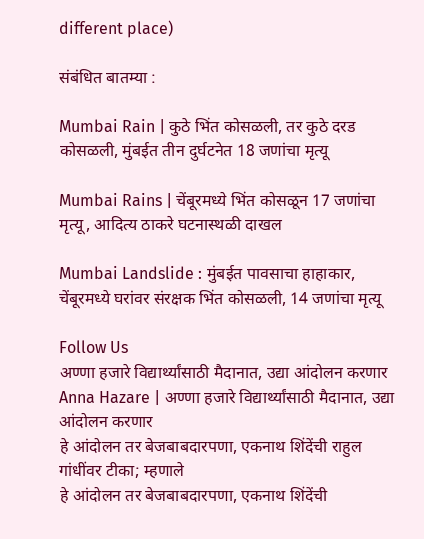different place)

संबंधित बातम्या :

Mumbai Rain | कुठे भिंत कोसळली, तर कुठे दरड कोसळली, मुंबईत तीन दुर्घटनेत 18 जणांचा मृत्यू

Mumbai Rains | चेंबूरमध्ये भिंत कोसळून 17 जणांचा मृत्यू, आदित्य ठाकरे घटनास्थळी दाखल

Mumbai Landslide : मुंबईत पावसाचा हाहाकार, चेंबूरमध्ये घरांवर संरक्षक भिंत कोसळली, 14 जणांचा मृत्यू

Follow Us
अण्णा हजारे विद्यार्थ्यांसाठी मैदानात, उद्या आंदोलन करणार
Anna Hazare | अण्णा हजारे विद्यार्थ्यांसाठी मैदानात, उद्या आंदोलन करणार
हे आंदोलन तर बेजबाबदारपणा, एकनाथ शिंदेंची राहुल गांधींवर टीका; म्हणाले
हे आंदोलन तर बेजबाबदारपणा, एकनाथ शिंदेंची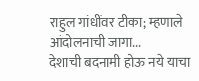राहुल गांधींवर टीका; म्हणाले आंदोलनाची जागा...
देशाची बदनामी होऊ नये याचा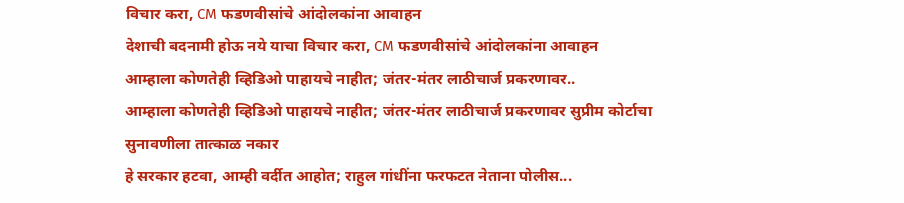विचार करा, CM फडणवीसांचे आंदोलकांना आवाहन
देशाची बदनामी होऊ नये याचा विचार करा, CM फडणवीसांचे आंदोलकांना आवाहन
आम्हाला कोणतेही व्हिडिओ पाहायचे नाहीत; जंतर-मंतर लाठीचार्ज प्रकरणावर..
आम्हाला कोणतेही व्हिडिओ पाहायचे नाहीत; जंतर-मंतर लाठीचार्ज प्रकरणावर सुप्रीम कोर्टाचा सुनावणीला तात्काळ नकार
हे सरकार हटवा, आम्ही वर्दीत आहोत; राहुल गांधींना फरफटत नेताना पोलीस...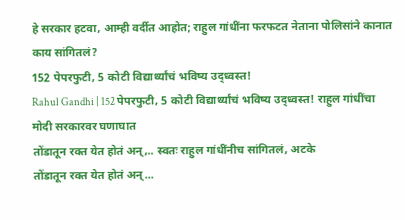हे सरकार हटवा, आम्ही वर्दीत आहोत; राहुल गांधींना फरफटत नेताना पोलिसांने कानात काय सांगितलं?
152 पेपरफुटी, 5 कोटी विद्यार्थ्यांचं भविष्य उद्ध्वस्त!
Rahul Gandhi | 152 पेपरफुटी, 5 कोटी विद्यार्थ्यांचं भविष्य उद्ध्वस्त! राहुल गांधींचा मोदी सरकारवर घणाघात
तोंडातून रक्त येत होतं अन्,.. स्वतः राहुल गांधींनीच सांगितलं, अटके
तोंडातून रक्त येत होतं अन्...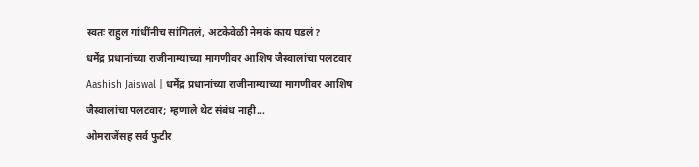स्वतः राहुल गांधींनीच सांगितलं, अटकेवेळी नेमकं काय घडलं?
धर्मेंद्र प्रधानांच्या राजीनाम्याच्या मागणीवर आशिष जैस्वालांचा पलटवार
Aashish Jaiswal | धर्मेंद्र प्रधानांच्या राजीनाम्याच्या मागणीवर आशिष जैस्वालांचा पलटवार; म्हणाले थेट संबंध नाही...
ओमराजेंसह सर्व फुटीर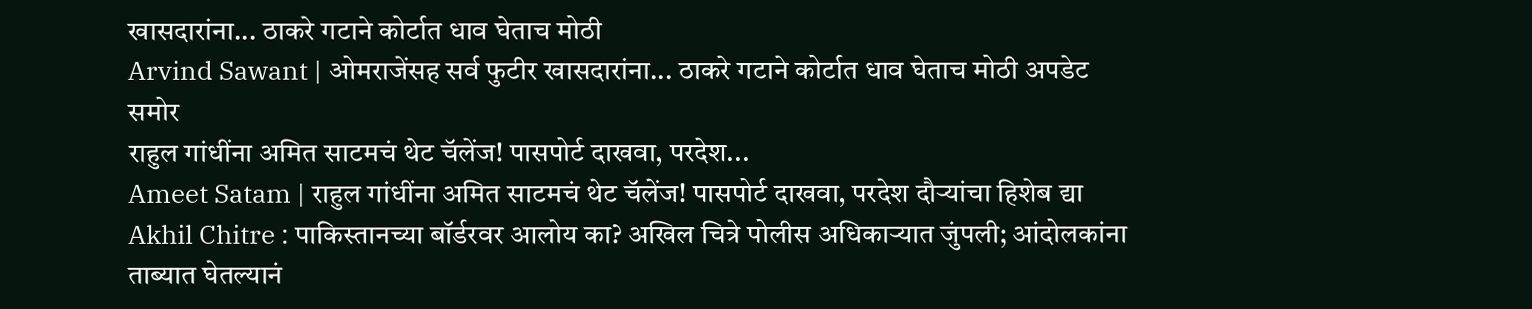खासदारांना... ठाकरे गटाने कोर्टात धाव घेताच मोठी
Arvind Sawant | ओमराजेंसह सर्व फुटीर खासदारांना... ठाकरे गटाने कोर्टात धाव घेताच मोठी अपडेट समोर
राहुल गांधींना अमित साटमचं थेट चॅलेंज! पासपोर्ट दाखवा, परदेश...
Ameet Satam | राहुल गांधींना अमित साटमचं थेट चॅलेंज! पासपोर्ट दाखवा, परदेश दौऱ्यांचा हिशेब द्या
Akhil Chitre : पाकिस्तानच्या बॉर्डरवर आलोय का? अखिल चित्रे पोलीस अधिकाऱ्यात जुंपली; आंदोलकांना ताब्यात घेतल्यानं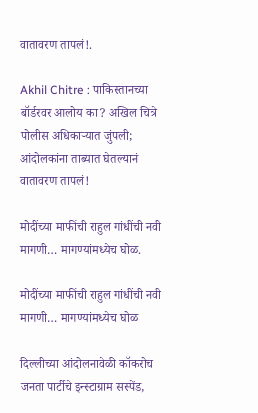वातावरण तापलं!.

Akhil Chitre : पाकिस्तानच्या बॉर्डरवर आलोय का? अखिल चित्रे पोलीस अधिकाऱ्यात जुंपली; आंदोलकांना ताब्यात घेतल्यानं वातावरण तापलं!

मोदींच्या माफींची राहुल गांधींची नवी मागणी… मागण्यांमध्येच घोळ.

मोदींच्या माफींची राहुल गांधींची नवी मागणी… मागण्यांमध्येच घोळ

दिल्लीच्या आंदोलनावेळी कॉकरोच जनता पार्टीचे इन्स्टाग्राम सस्पेंड,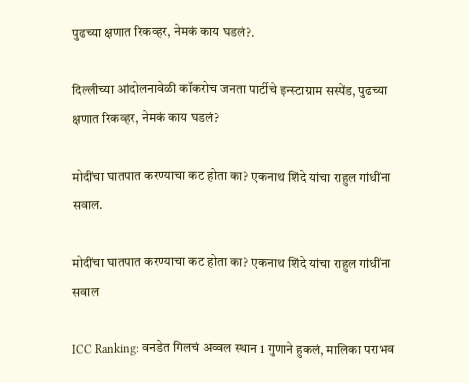पुढच्या क्षणात रिकव्हर, नेमकं काय घडलं?.

दिल्लीच्या आंदोलनावेळी कॉकरोच जनता पार्टीचे इन्स्टाग्राम सस्पेंड, पुढच्या क्षणात रिकव्हर, नेमकं काय घडलं?

मोदींचा घातपात करण्याचा कट होता का? एकनाथ शिंदे यांचा राहुल गांधींना सवाल.

मोदींचा घातपात करण्याचा कट होता का? एकनाथ शिंदे यांचा राहुल गांधींना सवाल

ICC Ranking: वनडेत गिलचं अव्वल स्थान 1 गुणाने हुकलं, मालिका पराभव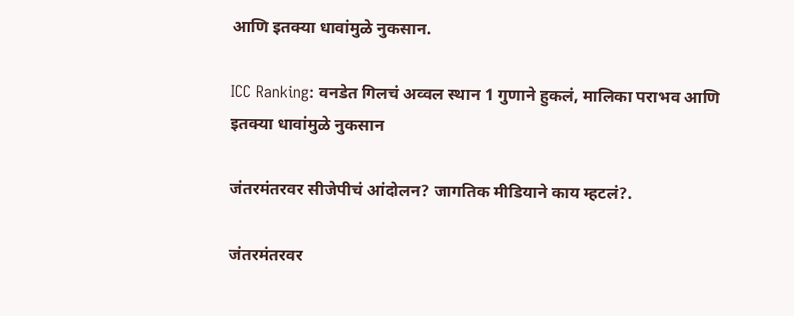आणि इतक्या धावांमुळे नुकसान.

ICC Ranking: वनडेत गिलचं अव्वल स्थान 1 गुणाने हुकलं, मालिका पराभव आणि इतक्या धावांमुळे नुकसान

जंतरमंतरवर सीजेपीचं आंदोलन? जागतिक मीडियाने काय म्हटलं?.

जंतरमंतरवर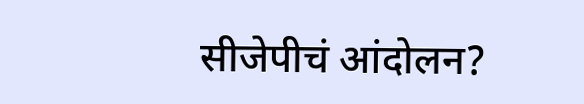सीजेपीचं आंदोलन?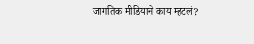जागतिक मीडियाने काय म्हटलं?